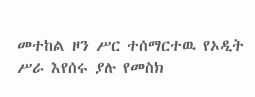መተከል ዞን ሥር ተሰማርተዉ የኦዲት ሥራ እየሰሩ ያሉ የመስክ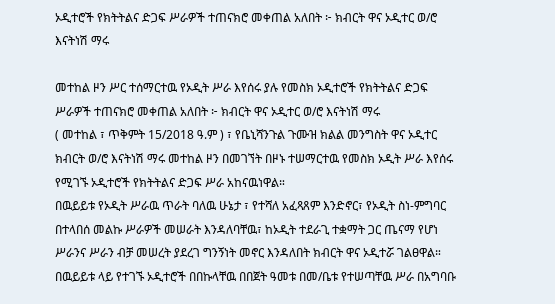ኦዲተሮች የክትትልና ድጋፍ ሥራዎች ተጠናክሮ መቀጠል አለበት ፦ ክብርት ዋና ኦዲተር ወ/ሮ እናትነሽ ማሩ

መተከል ዞን ሥር ተሰማርተዉ የኦዲት ሥራ እየሰሩ ያሉ የመስክ ኦዲተሮች የክትትልና ድጋፍ ሥራዎች ተጠናክሮ መቀጠል አለበት ፦ ክብርት ዋና ኦዲተር ወ/ሮ እናትነሽ ማሩ
( መተከል ፣ ጥቅምት 15/2018 ዓ.ም ) ፣ የቤኒሻንጉል ጉሙዝ ክልል መንግስት ዋና ኦዲተር ክብርት ወ/ሮ እናትነሽ ማሩ መተከል ዞን በመገኘት በዞኑ ተሠማርተዉ የመስክ ኦዲት ሥራ እየሰሩ የሚገኙ ኦዲተሮች የክትትልና ድጋፍ ሥራ አከናዉነዋል።
በዉይይቱ የኦዲት ሥራዉ ጥራት ባለዉ ሁኔታ ፣ የተሻለ አፈጻጸም እንድኖር፣ የኦዲት ስነ-ምግባር በተላበሰ መልኩ ሥራዎች መሠራት እንዳለባቸዉ፣ ከኦዲት ተደራጊ ተቋማት ጋር ጤናማ የሆነ ሥራንና ሥራን ብቻ መሠረት ያደረገ ግንኝነት መኖር እንዳለበት ክብርት ዋና ኦዲተሯ ገልፀዋል።
በዉይይቱ ላይ የተገኙ ኦዲተሮች በበኩላቸዉ በበጀት ዓመቱ በመ/ቤቱ የተሠጣቸዉ ሥራ በአግባቡ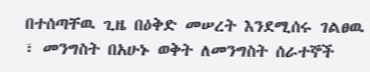በተሰጣቸዉ ጊዜ በዕቅድ መሠረት እንደሚሰሩ ገልፀዉ ፣ መንግስት በአሁኑ ወቅት ለመንግስት ሰራተኞች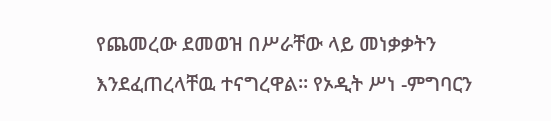የጨመረው ደመወዝ በሥራቸው ላይ መነቃቃትን እንደፈጠረላቸዉ ተናግረዋል። የኦዲት ሥነ -ምግባርን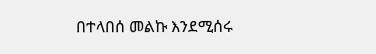በተላበሰ መልኩ እንደሚሰሩ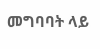መግባባት ላይ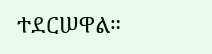ተደርሠዋል።